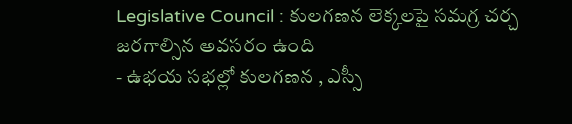Legislative Council : కులగణన లెక్కలపై సమగ్ర చర్చ జరగాల్సిన అవసరం ఉంది
- ఉభయ సభల్లో కులగణన , ఎస్సీ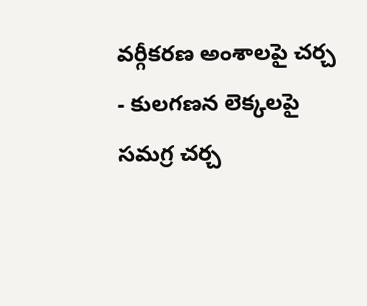వర్గీకరణ అంశాలపై చర్చ
- కులగణన లెక్కలపై సమగ్ర చర్చ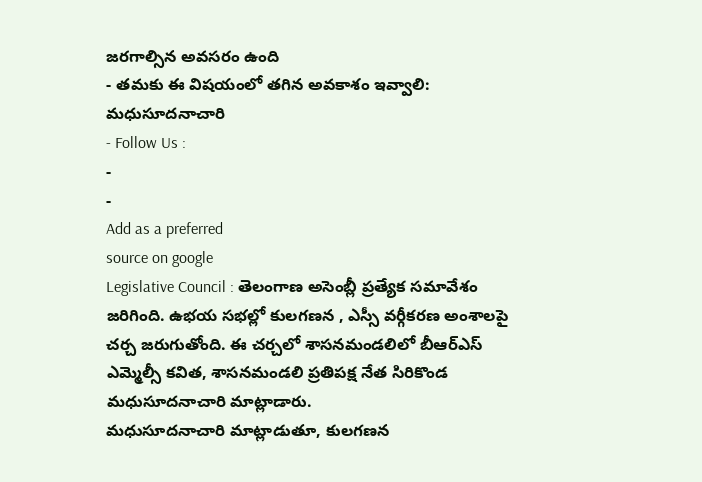జరగాల్సిన అవసరం ఉంది
- తమకు ఈ విషయంలో తగిన అవకాశం ఇవ్వాలి: మధుసూదనాచారి
- Follow Us :
-
-
Add as a preferred
source on google
Legislative Council : తెలంగాణ అసెంబ్లీ ప్రత్యేక సమావేశం జరిగింది. ఉభయ సభల్లో కులగణన , ఎస్సీ వర్గీకరణ అంశాలపై చర్చ జరుగుతోంది. ఈ చర్చలో శాసనమండలిలో బీఆర్ఎస్ ఎమ్మెల్సీ కవిత, శాసనమండలి ప్రతిపక్ష నేత సిరికొండ మధుసూదనాచారి మాట్లాడారు.
మధుసూదనాచారి మాట్లాడుతూ, కులగణన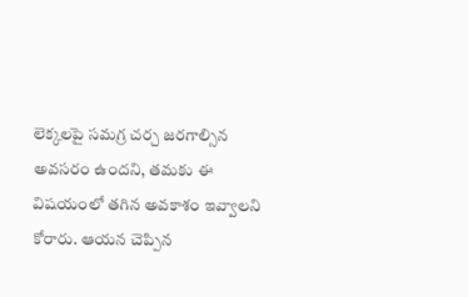లెక్కలపై సమగ్ర చర్చ జరగాల్సిన అవసరం ఉందని, తమకు ఈ విషయంలో తగిన అవకాశం ఇవ్వాలని కోరారు. ఆయన చెప్పిన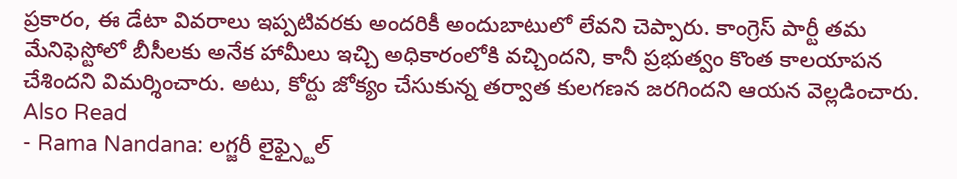ప్రకారం, ఈ డేటా వివరాలు ఇప్పటివరకు అందరికీ అందుబాటులో లేవని చెప్పారు. కాంగ్రెస్ పార్టీ తమ మేనిఫెస్టోలో బీసీలకు అనేక హామీలు ఇచ్చి అధికారంలోకి వచ్చిందని, కానీ ప్రభుత్వం కొంత కాలయాపన చేశిందని విమర్శించారు. అటు, కోర్టు జోక్యం చేసుకున్న తర్వాత కులగణన జరగిందని ఆయన వెల్లడించారు.
Also Read
- Rama Nandana: లగ్జరీ లైఫ్స్టైల్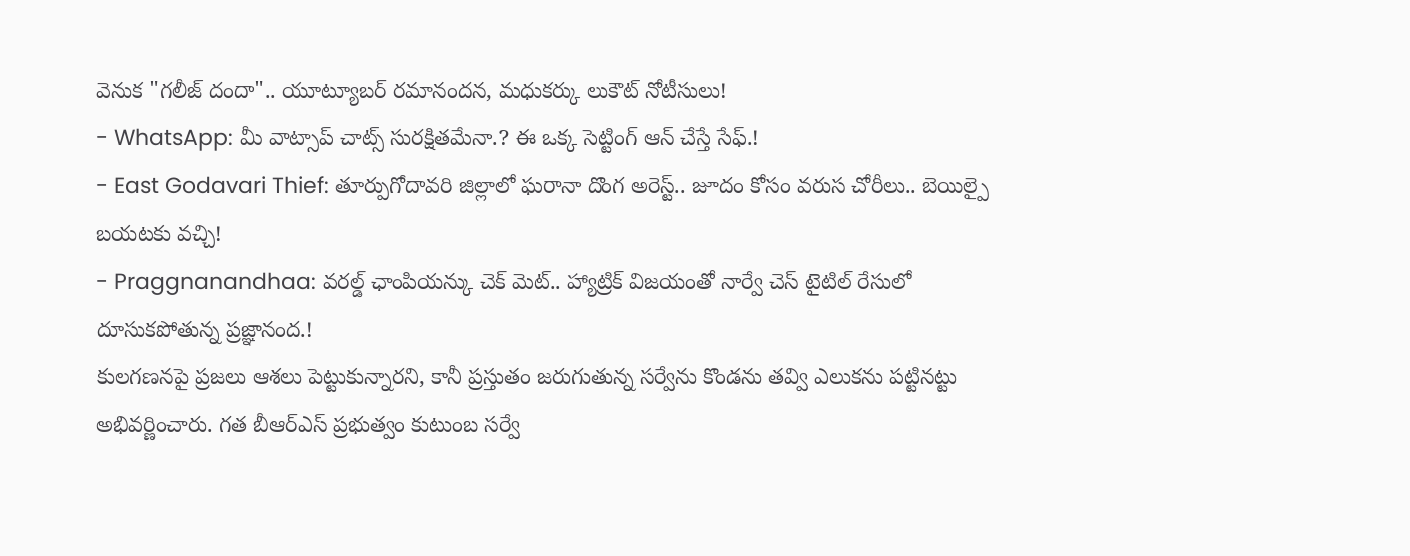వెనుక "గలీజ్ దందా".. యూట్యూబర్ రమానందన, మధుకర్కు లుకౌట్ నోటీసులు!
- WhatsApp: మీ వాట్సాప్ చాట్స్ సురక్షితమేనా.? ఈ ఒక్క సెట్టింగ్ ఆన్ చేస్తే సేఫ్.!
- East Godavari Thief: తూర్పుగోదావరి జిల్లాలో ఘరానా దొంగ అరెస్ట్.. జూదం కోసం వరుస చోరీలు.. బెయిల్పై బయటకు వచ్చి!
- Praggnanandhaa: వరల్డ్ ఛాంపియన్కు చెక్ మెట్.. హ్యాట్రిక్ విజయంతో నార్వే చెస్ టైటిల్ రేసులో దూసుకపోతున్న ప్రజ్ఞానంద.!
కులగణనపై ప్రజలు ఆశలు పెట్టుకున్నారని, కానీ ప్రస్తుతం జరుగుతున్న సర్వేను కొండను తవ్వి ఎలుకను పట్టినట్టు అభివర్ణించారు. గత బీఆర్ఎస్ ప్రభుత్వం కుటుంబ సర్వే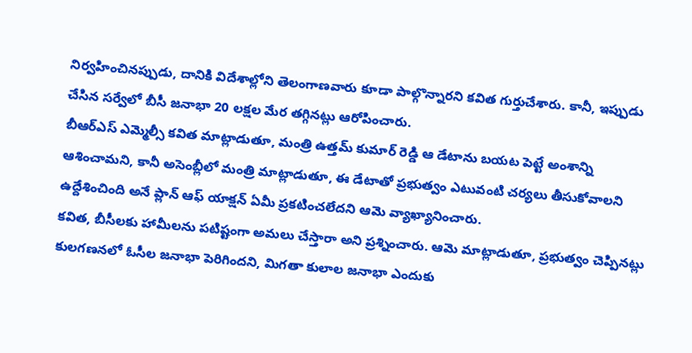నిర్వహించినప్పుడు, దానికి విదేశాల్లోని తెలంగాణవారు కూడా పాల్గొన్నారని కవిత గుర్తుచేశారు. కానీ, ఇప్పుడు చేసిన సర్వేలో బీసీ జనాభా 20 లక్షల మేర తగ్గినట్లు ఆరోపించారు.
బీఆర్ఎస్ ఎమ్మెల్సీ కవిత మాట్లాడుతూ, మంత్రి ఉత్తమ్ కుమార్ రెడ్డి ఆ డేటాను బయట పెట్టే అంశాన్ని ఆశించామని, కానీ అసెంబ్లీలో మంత్రి మాట్లాడుతూ, ఈ డేటాతో ప్రభుత్వం ఎటువంటి చర్యలు తీసుకోవాలని ఉద్దేశించింది అనే ప్లాన్ ఆఫ్ యాక్షన్ ఏమీ ప్రకటించలేదని ఆమె వ్యాఖ్యానించారు.
కవిత, బీసీలకు హామీలను పటిష్టంగా అమలు చేస్తారా అని ప్రశ్నించారు. ఆమె మాట్లాడుతూ, ప్రభుత్వం చెప్పినట్లు కులగణనలో ఓసీల జనాభా పెరిగిందని, మిగతా కులాల జనాభా ఎందుకు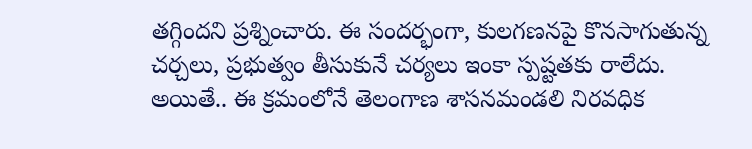తగ్గిందని ప్రశ్నించారు. ఈ సందర్భంగా, కులగణనపై కొనసాగుతున్న చర్చలు, ప్రభుత్వం తీసుకునే చర్యలు ఇంకా స్పష్టతకు రాలేదు. అయితే.. ఈ క్రమంలోనే తెలంగాణ శాసనమండలి నిరవధిక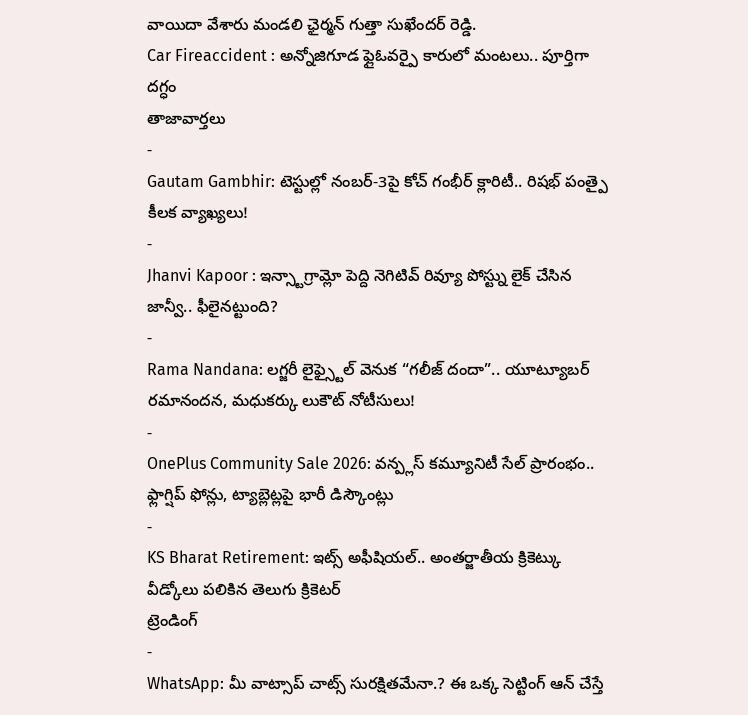వాయిదా వేశారు మండలి ఛైర్మన్ గుత్తా సుఖేందర్ రెడ్డి.
Car Fireaccident : అన్నోజిగూడ ఫ్లైఓవర్పై కారులో మంటలు.. పూర్తిగా దగ్ధం
తాజావార్తలు
-
Gautam Gambhir: టెస్టుల్లో నంబర్-3పై కోచ్ గంభీర్ క్లారిటీ.. రిషభ్ పంత్పై కీలక వ్యాఖ్యలు!
-
Jhanvi Kapoor : ఇన్స్టాగ్రామ్లో పెద్ది నెగిటివ్ రివ్యూ పోస్ట్ను లైక్ చేసిన జాన్వీ.. ఫీలైనట్టుంది?
-
Rama Nandana: లగ్జరీ లైఫ్స్టైల్ వెనుక “గలీజ్ దందా”.. యూట్యూబర్ రమానందన, మధుకర్కు లుకౌట్ నోటీసులు!
-
OnePlus Community Sale 2026: వన్ప్లస్ కమ్యూనిటీ సేల్ ప్రారంభం.. ఫ్లాగ్షిప్ ఫోన్లు, ట్యాబ్లెట్లపై భారీ డిస్కౌంట్లు
-
KS Bharat Retirement: ఇట్స్ అఫీషియల్.. అంతర్జాతీయ క్రికెట్కు వీడ్కోలు పలికిన తెలుగు క్రికెటర్
ట్రెండింగ్
-
WhatsApp: మీ వాట్సాప్ చాట్స్ సురక్షితమేనా.? ఈ ఒక్క సెట్టింగ్ ఆన్ చేస్తే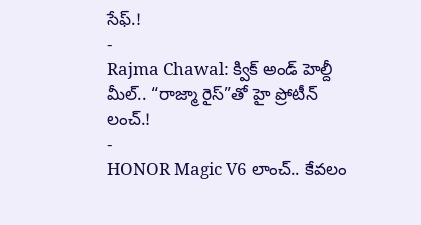సేఫ్.!
-
Rajma Chawal: క్విక్ అండ్ హెల్దీ మీల్.. “రాజ్మా రైస్”తో హై ప్రోటీన్ లంచ్.!
-
HONOR Magic V6 లాంచ్.. కేవలం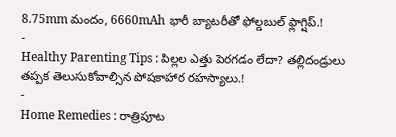8.75mm మందం, 6660mAh భారీ బ్యాటరీతో ఫోల్డబుల్ ఫ్లాగ్షిప్.!
-
Healthy Parenting Tips : పిల్లల ఎత్తు పెరగడం లేదా? తల్లిదండ్రులు తప్పక తెలుసుకోవాల్సిన పోషకాహార రహస్యాలు.!
-
Home Remedies : రాత్రిపూట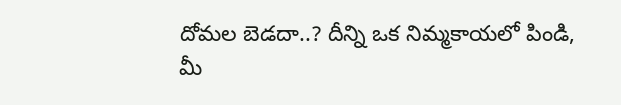దోమల బెడదా..? దీన్ని ఒక నిమ్మకాయలో పిండి, మీ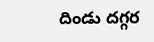దిండు దగ్గర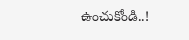ఉంచుకోండి..!